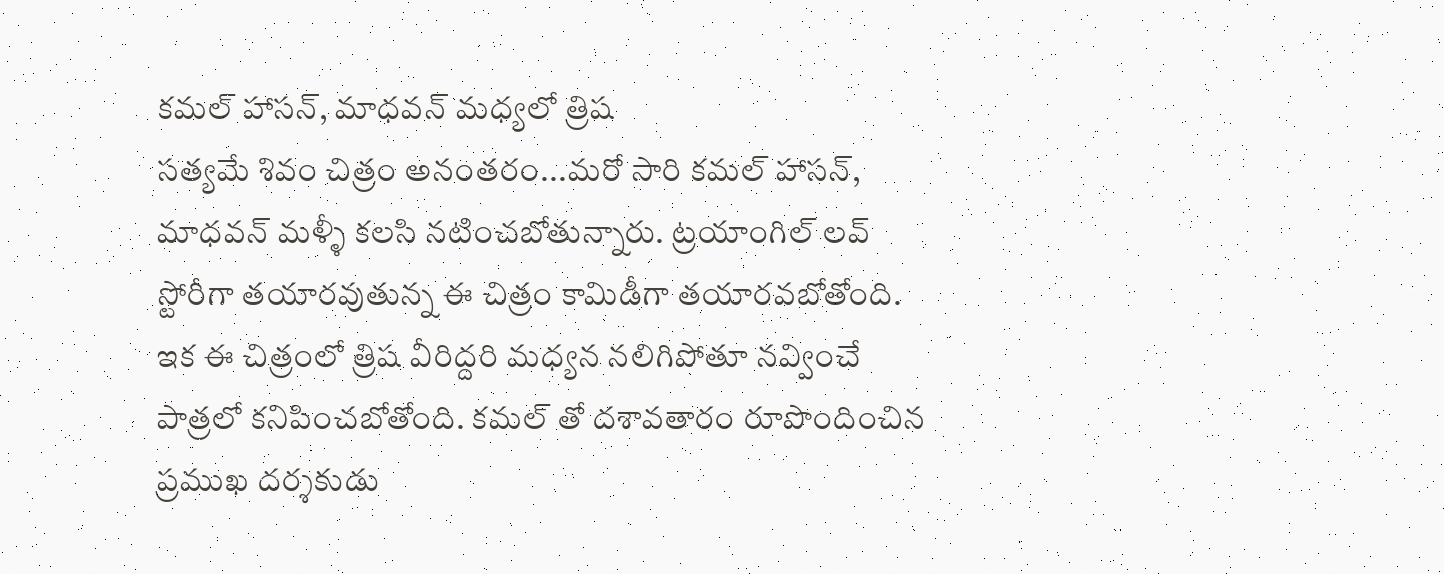కమల్ హాసన్, మాధవన్ మధ్యలో త్రిష
సత్యమే శివం చిత్రం అనంతరం...మరో సారి కమల్ హాసన్, మాధవన్ మళ్ళీ కలసి నటించబోతున్నారు. ట్రయాంగిల్ లవ్ స్టోరీగా తయారవుతున్న ఈ చిత్రం కామిడీగా తయారవబోతోంది. ఇక ఈ చిత్రంలో త్రిష వీరిద్దరి మధ్యన నలిగిపోతూ నవ్వించే పాత్రలో కనిపించబోతోంది. కమల్ తో దశావతారం రూపొందించిన ప్రముఖ దర్శకుడు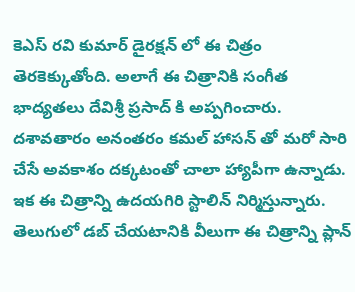కెఎస్ రవి కుమార్ డైరక్షన్ లో ఈ చిత్రం తెరకెక్కుతోంది. అలాగే ఈ చిత్రానికి సంగీత భాద్యతలు దేవిశ్రీ ప్రసాద్ కి అప్పగించారు. దశావతారం అనంతరం కమల్ హాసన్ తో మరో సారి చేసే అవకాశం దక్కటంతో చాలా హ్యాపీగా ఉన్నాడు. ఇక ఈ చిత్రాన్ని ఉదయగిరి స్టాలిన్ నిర్మిస్తున్నారు. తెలుగులో డబ్ చేయటానికి వీలుగా ఈ చిత్రాన్ని ప్లాన్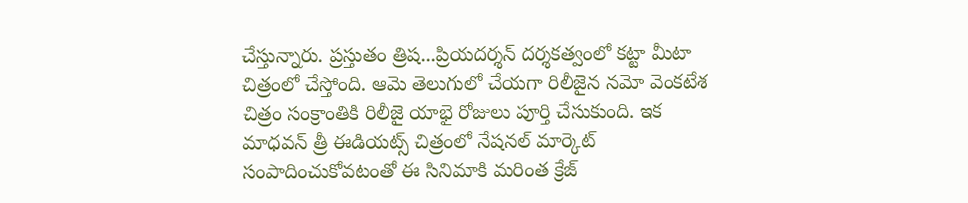చేస్తున్నారు. ప్రస్తుతం త్రిష...ప్రియదర్శన్ దర్శకత్వంలో కట్టా మీటా చిత్రంలో చేస్తోంది. ఆమె తెలుగులో చేయగా రిలీజైన నమో వెంకటేశ చిత్రం సంక్రాంతికి రిలీజై యాభై రోజులు పూర్తి చేసుకుంది. ఇక మాధవన్ త్రీ ఈడియట్స్ చిత్రంలో నేషనల్ మార్కెట్ సంపాదించుకోవటంతో ఈ సినిమాకి మరింత క్రేజ్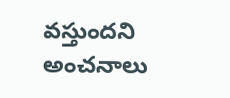వస్తుందని అంచనాలు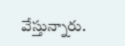వేస్తున్నారు.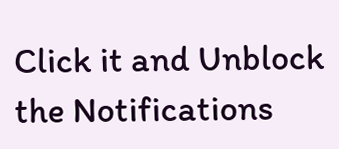Click it and Unblock the Notifications